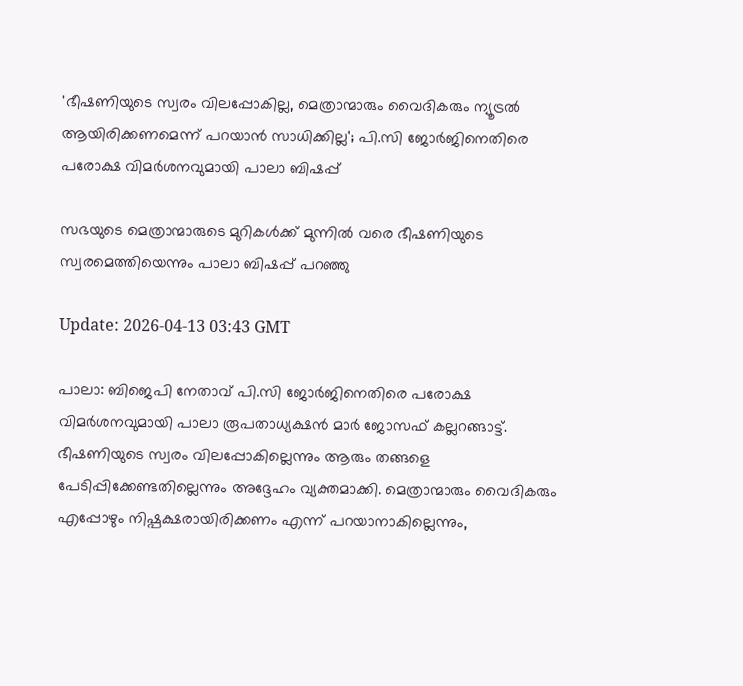'ഭീഷണിയുടെ സ്വരം വിലപ്പോകില്ല, മെത്രാന്മാരും വൈദികരും ന്യൂട്രൽ ആയിരിക്കണമെന്ന് പറയാൻ സാധിക്കില്ല'; പി.സി ജോർജിനെതിരെ പരോക്ഷ വിമര്‍ശനവുമായി പാലാ ബിഷപ്പ്

സഭയുടെ മെത്രാന്മാരുടെ മുറികൾക്ക് മുന്നിൽ വരെ ഭീഷണിയുടെ സ്വരമെത്തിയെന്നും പാലാ ബിഷപ്പ് പറഞ്ഞു

Update: 2026-04-13 03:43 GMT

പാലാ: ബിജെപി നേതാവ് പി.സി ജോർജിനെതിരെ പരോക്ഷ വിമർശനവുമായി പാലാ രൂപതാധ്യക്ഷൻ മാർ ജോസഫ് കല്ലറങ്ങാട്ട്. ഭീഷണിയുടെ സ്വരം വിലപ്പോകില്ലെന്നും ആരും തങ്ങളെ പേടിപ്പിക്കേണ്ടതില്ലെന്നും അദ്ദേഹം വ്യക്തമാക്കി. മെത്രാന്മാരും വൈദികരും എപ്പോഴും നിഷ്പക്ഷരായിരിക്കണം എന്ന് പറയാനാകില്ലെന്നും,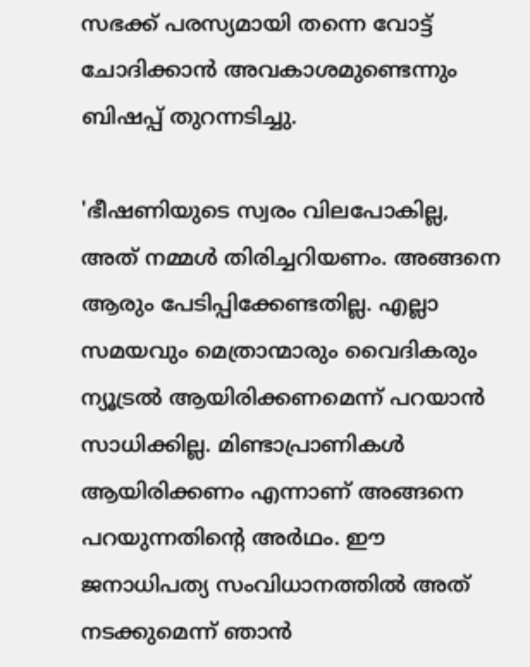സഭക്ക് പരസ്യമായി തന്നെ വോട്ട് ചോദിക്കാൻ അവകാശമുണ്ടെന്നും ബിഷപ്പ് തുറന്നടിച്ചു.

'ഭീഷണിയുടെ സ്വരം വിലപോകില്ല, അത് നമ്മൾ തിരിച്ചറിയണം. അങ്ങനെ ആരും പേടിപ്പിക്കേണ്ടതില്ല. എല്ലാ സമയവും മെത്രാന്മാരും വൈദികരും ന്യൂട്രൽ ആയിരിക്കണമെന്ന് പറയാൻ സാധിക്കില്ല. മിണ്ടാപ്രാണികൾ ആയിരിക്കണം എന്നാണ് അങ്ങനെ പറയുന്നതിന്റെ അർഥം. ഈ ജനാധിപത്യ സംവിധാനത്തിൽ അത് നടക്കുമെന്ന് ഞാൻ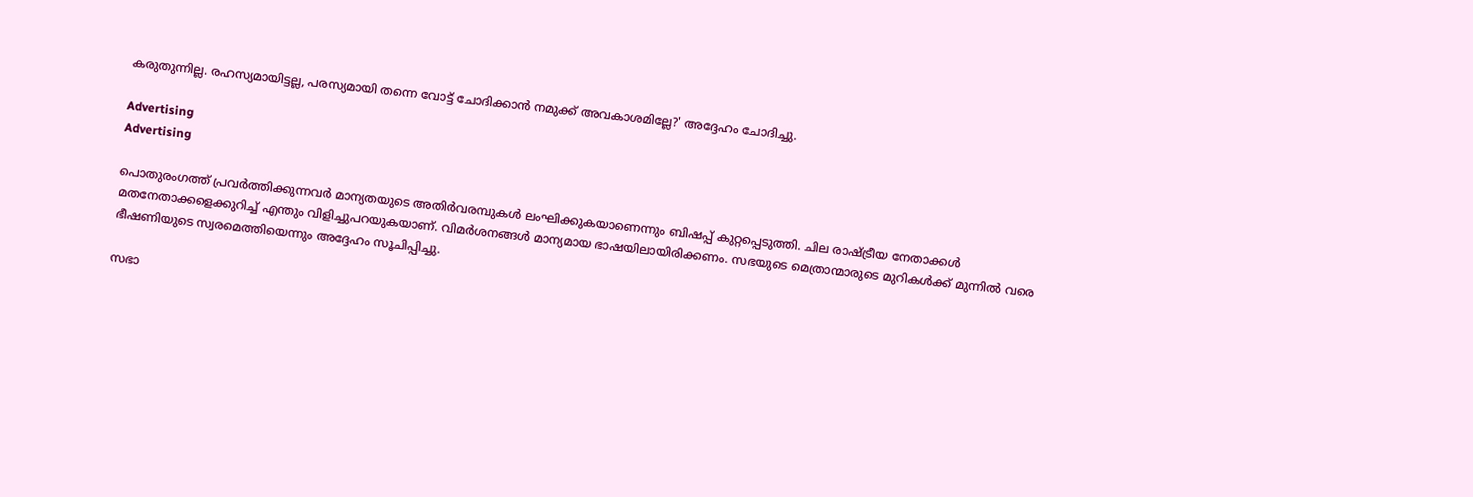കരുതുന്നില്ല. രഹസ്യമായിട്ടല്ല, പരസ്യമായി തന്നെ വോട്ട് ചോദിക്കാൻ നമുക്ക് അവകാശമില്ലേ?' അദ്ദേഹം ചോദിച്ചു.

Advertising
Advertising

പൊതുരംഗത്ത് പ്രവർത്തിക്കുന്നവർ മാന്യതയുടെ അതിർവരമ്പുകൾ ലംഘിക്കുകയാണെന്നും ബിഷപ്പ് കുറ്റപ്പെടുത്തി. ചില രാഷ്ട്രീയ നേതാക്കൾ മതനേതാക്കളെക്കുറിച്ച് എന്തും വിളിച്ചുപറയുകയാണ്. വിമർശനങ്ങൾ മാന്യമായ ഭാഷയിലായിരിക്കണം. സഭയുടെ മെത്രാന്മാരുടെ മുറികൾക്ക് മുന്നിൽ വരെ ഭീഷണിയുടെ സ്വരമെത്തിയെന്നും അദ്ദേഹം സൂചിപ്പിച്ചു.

സഭാ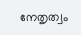നേതൃത്വം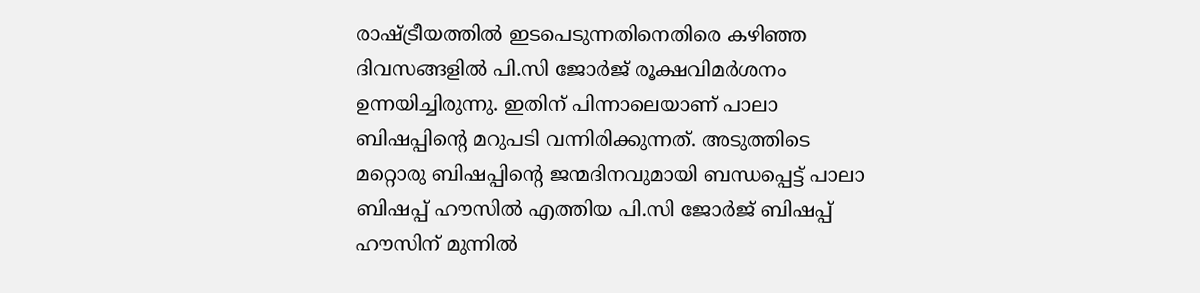രാഷ്ട്രീയത്തിൽ ഇടപെടുന്നതിനെതിരെ കഴിഞ്ഞ ദിവസങ്ങളിൽ പി.സി ജോർജ് രൂക്ഷവിമർശനം ഉന്നയിച്ചിരുന്നു. ഇതിന് പിന്നാലെയാണ് പാലാ ബിഷപ്പിന്റെ മറുപടി വന്നിരിക്കുന്നത്. അടുത്തിടെ മറ്റൊരു ബിഷപ്പിന്റെ ജന്മദിനവുമായി ബന്ധപ്പെട്ട് പാലാ ബിഷപ്പ് ഹൗസിൽ എത്തിയ പി.സി ജോർജ് ബിഷപ്പ് ഹൗസിന് മുന്നിൽ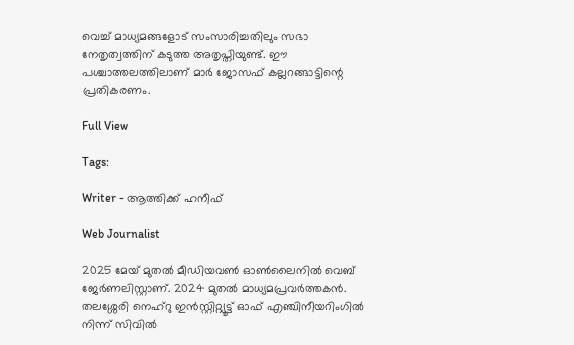വെച്ച് മാധ്യമങ്ങളോട് സംസാരിച്ചതിലും സഭാ നേതൃത്വത്തിന് കടുത്ത അതൃപ്തിയുണ്ട്. ഈ പശ്ചാത്തലത്തിലാണ് മാർ ജോസഫ് കല്ലറങ്ങാട്ടിന്റെ പ്രതികരണം.

Full View

Tags:

Writer - ആത്തിക്ക് ഹനീഫ്

Web Journalist

2025 മേയ് മുതൽ മീഡിയവൺ ഓൺലൈനിൽ വെബ് ജേർണലിസ്റ്റാണ്. 2024 മുതൽ മാധ്യമപ്രവർത്തകൻ. തലശ്ശേരി നെഹ്‌റു ഇൻസ്റ്റിറ്റ്യൂട്ട് ഓഫ് എഞ്ചിനീയറിംഗിൽ നിന്ന് സിവിൽ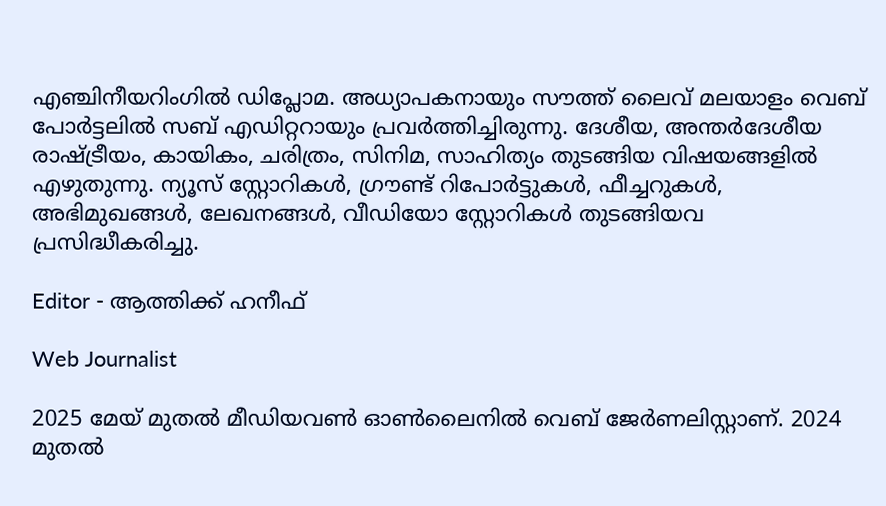എഞ്ചിനീയറിംഗിൽ ഡിപ്ലോമ. അധ്യാപകനായും സൗത്ത് ലൈവ് മലയാളം വെബ് പോർട്ടലിൽ സബ് എഡിറ്ററായും പ്രവർത്തിച്ചിരുന്നു. ദേശീയ, അന്തർദേശീയ രാഷ്ട്രീയം, കായികം, ചരിത്രം, സിനിമ, സാഹിത്യം തുടങ്ങിയ വിഷയങ്ങളിൽ എഴുതുന്നു. ന്യൂസ് സ്റ്റോറികൾ, ഗ്രൗണ്ട് റിപോർട്ടുകൾ, ഫീച്ചറുകൾ, അഭിമുഖങ്ങൾ, ലേഖനങ്ങൾ, വീഡിയോ സ്റ്റോറികൾ തുടങ്ങിയവ പ്രസിദ്ധീകരിച്ചു.

Editor - ആത്തിക്ക് ഹനീഫ്

Web Journalist

2025 മേയ് മുതൽ മീഡിയവൺ ഓൺലൈനിൽ വെബ് ജേർണലിസ്റ്റാണ്. 2024 മുതൽ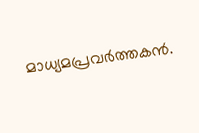മാധ്യമപ്രവർത്തകൻ.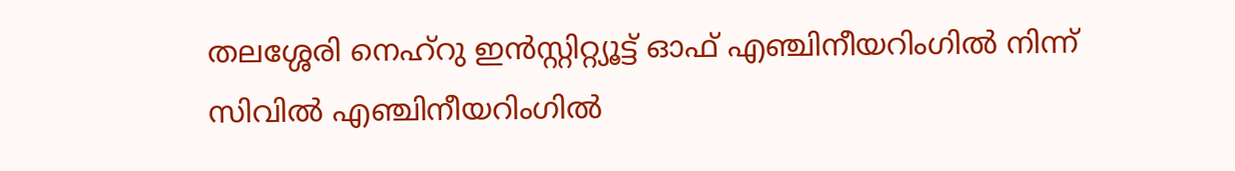തലശ്ശേരി നെഹ്‌റു ഇൻസ്റ്റിറ്റ്യൂട്ട് ഓഫ് എഞ്ചിനീയറിംഗിൽ നിന്ന് സിവിൽ എഞ്ചിനീയറിംഗിൽ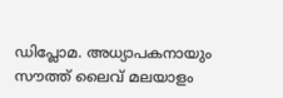ഡിപ്ലോമ. അധ്യാപകനായും സൗത്ത് ലൈവ് മലയാളം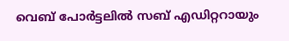വെബ് പോർട്ടലിൽ സബ് എഡിറ്ററായും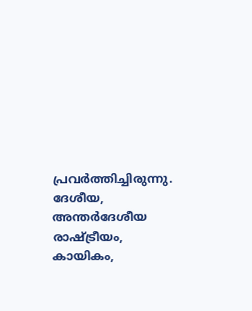പ്രവർത്തിച്ചിരുന്നു. ദേശീയ, അന്തർദേശീയ രാഷ്ട്രീയം, കായികം,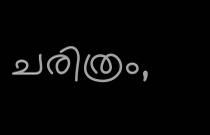ചരിത്രം,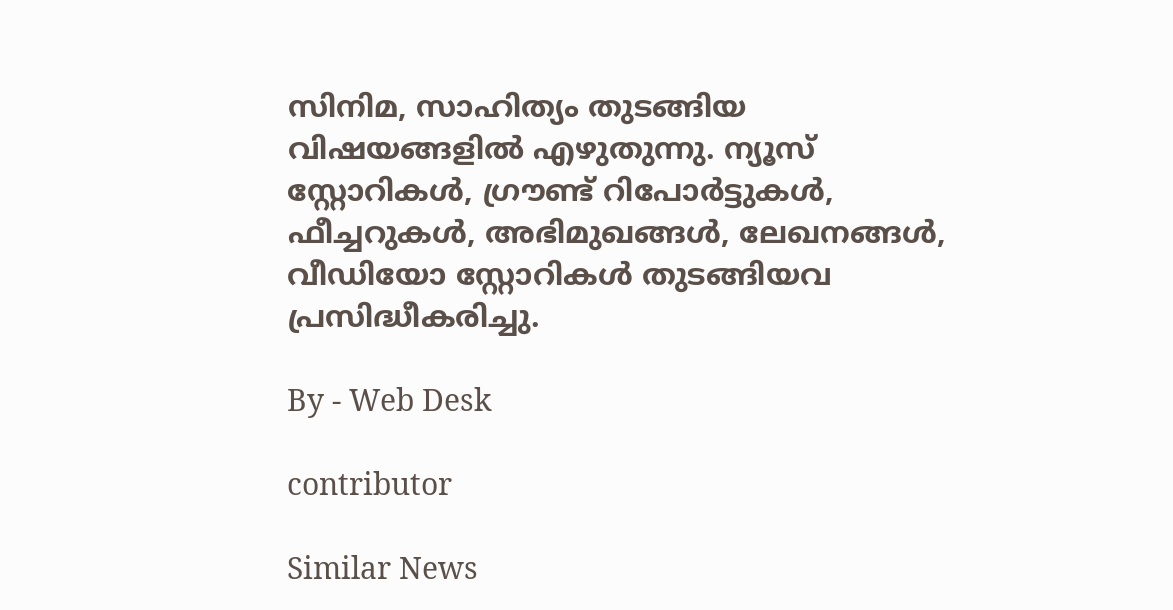സിനിമ, സാഹിത്യം തുടങ്ങിയ വിഷയങ്ങളിൽ എഴുതുന്നു. ന്യൂസ് സ്റ്റോറികൾ, ഗ്രൗണ്ട് റിപോർട്ടുകൾ, ഫീച്ചറുകൾ, അഭിമുഖങ്ങൾ, ലേഖനങ്ങൾ, വീഡിയോ സ്റ്റോറികൾ തുടങ്ങിയവ പ്രസിദ്ധീകരിച്ചു.

By - Web Desk

contributor

Similar News